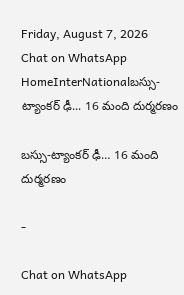Friday, August 7, 2026
Chat on WhatsApp
HomeInterNationalబస్సు-ట్యాంకర్ ఢీ... 16 మంది దుర్మరణం

బస్సు-ట్యాంకర్ ఢీ… 16 మంది దుర్మరణం

-

Chat on WhatsApp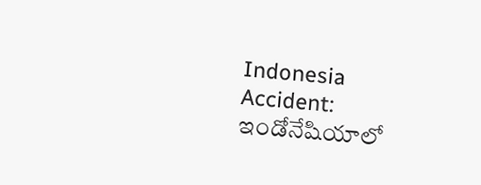Indonesia Accident: ఇండోనేషియాలో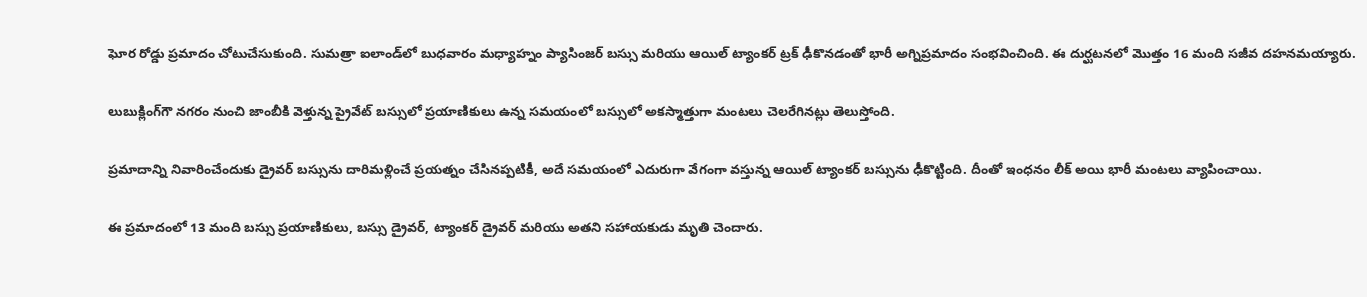ఘోర రోడ్డు ప్రమాదం చోటుచేసుకుంది. సుమత్రా ఐలాండ్‌లో బుధవారం మధ్యాహ్నం ప్యాసింజర్ బస్సు మరియు ఆయిల్ ట్యాంకర్ ట్రక్ ఢీకొనడంతో భారీ అగ్నిప్రమాదం సంభవించింది. ఈ దుర్ఘటనలో మొత్తం 16 మంది సజీవ దహనమయ్యారు.

లుబుక్లింగ్‌గౌ నగరం నుంచి జాంబీకి వెళ్తున్న ప్రైవేట్ బస్సులో ప్రయాణికులు ఉన్న సమయంలో బస్సులో అకస్మాత్తుగా మంటలు చెలరేగినట్లు తెలుస్తోంది.

ప్రమాదాన్ని నివారించేందుకు డ్రైవర్ బస్సును దారిమళ్లించే ప్రయత్నం చేసినప్పటికీ, అదే సమయంలో ఎదురుగా వేగంగా వస్తున్న ఆయిల్ ట్యాంకర్ బస్సును ఢీకొట్టింది. దీంతో ఇంధనం లీక్ అయి భారీ మంటలు వ్యాపించాయి.

ఈ ప్రమాదంలో 13 మంది బస్సు ప్రయాణికులు, బస్సు డ్రైవర్, ట్యాంకర్ డ్రైవర్ మరియు అతని సహాయకుడు మృతి చెందారు.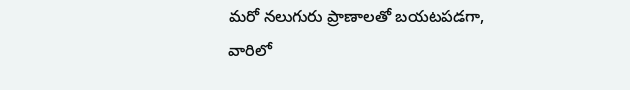మరో నలుగురు ప్రాణాలతో బయటపడగా, వారిలో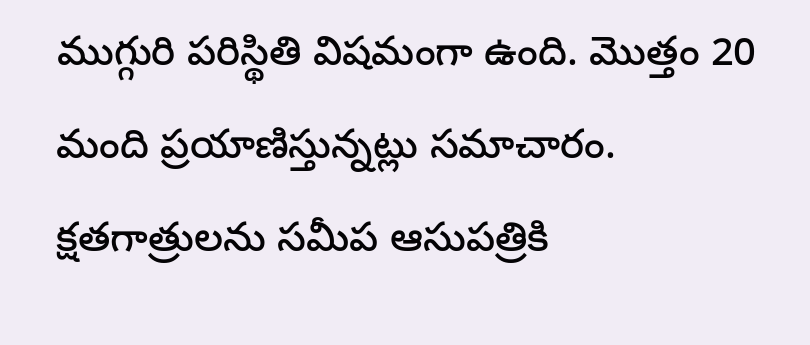ముగ్గురి పరిస్థితి విషమంగా ఉంది. మొత్తం 20 మంది ప్రయాణిస్తున్నట్లు సమాచారం. క్షతగాత్రులను సమీప ఆసుపత్రికి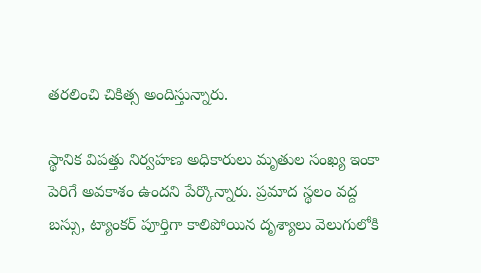తరలించి చికిత్స అందిస్తున్నారు.

స్థానిక విపత్తు నిర్వహణ అధికారులు మృతుల సంఖ్య ఇంకా పెరిగే అవకాశం ఉందని పేర్కొన్నారు. ప్రమాద స్థలం వద్ద బస్సు, ట్యాంకర్ పూర్తిగా కాలిపోయిన దృశ్యాలు వెలుగులోకి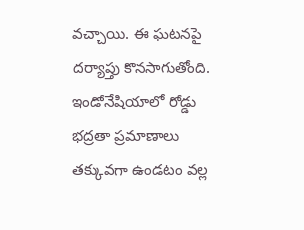వచ్చాయి. ఈ ఘటనపై దర్యాప్తు కొనసాగుతోంది. ఇండోనేషియాలో రోడ్డు భద్రతా ప్రమాణాలు తక్కువగా ఉండటం వల్ల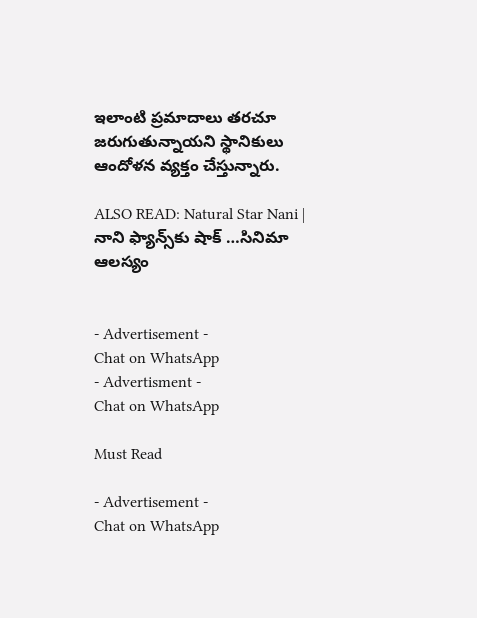ఇలాంటి ప్రమాదాలు తరచూ జరుగుతున్నాయని స్థానికులు ఆందోళన వ్యక్తం చేస్తున్నారు.

ALSO READ: Natural Star Nani | నాని ఫ్యాన్స్‌కు షాక్ …సినిమా ఆలస్యం


- Advertisement -
Chat on WhatsApp
- Advertisment -
Chat on WhatsApp

Must Read

- Advertisement -
Chat on WhatsApp